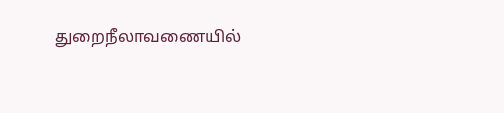துறைநீலாவணையில்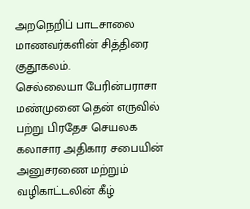அறநெறிப் பாடசாலை மாணவர்களின் சித்திரை குதூகலம்.
செல்லையா பேரின்பராசா மண்முனை தென் எருவில் பற்று பிரதேச செயலக கலாசார அதிகார சபையின் அனுசரணை மற்றும் வழிகாட்டலின் கீழ்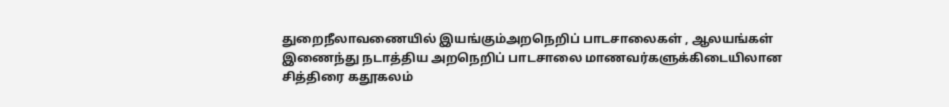துறைநீலாவணையில் இயங்கும்அறநெறிப் பாடசாலைகள் , ஆலயங்கள் இணைந்து நடாத்திய அறநெறிப் பாடசாலை மாணவர்களுக்கிடையிலான சித்திரை கதூகலம்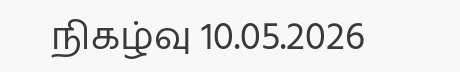நிகழ்வு 10.05.2026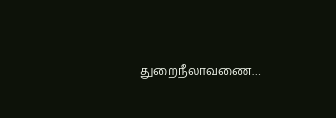துறைநீலாவணை…